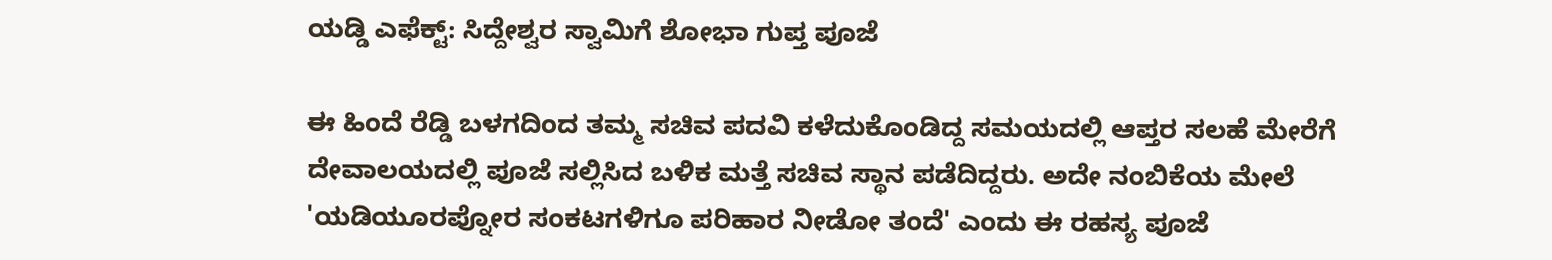ಯಡ್ಡಿ ಎಫೆಕ್ಟ್: ಸಿದ್ದೇಶ್ವರ ಸ್ವಾಮಿಗೆ ಶೋಭಾ ಗುಪ್ತ ಪೂಜೆ

ಈ ಹಿಂದೆ ರೆಡ್ಡಿ ಬಳಗದಿಂದ ತಮ್ಮ ಸಚಿವ ಪದವಿ ಕಳೆದುಕೊಂಡಿದ್ದ ಸಮಯದಲ್ಲಿ ಆಪ್ತರ ಸಲಹೆ ಮೇರೆಗೆ ದೇವಾಲಯದಲ್ಲಿ ಪೂಜೆ ಸಲ್ಲಿಸಿದ ಬಳಿಕ ಮತ್ತೆ ಸಚಿವ ಸ್ಥಾನ ಪಡೆದಿದ್ದರು. ಅದೇ ನಂಬಿಕೆಯ ಮೇಲೆ 'ಯಡಿಯೂರಪ್ನೋರ ಸಂಕಟಗಳಿಗೂ ಪರಿಹಾರ ನೀಡೋ ತಂದೆ' ಎಂದು ಈ ರಹಸ್ಯ ಪೂಜೆ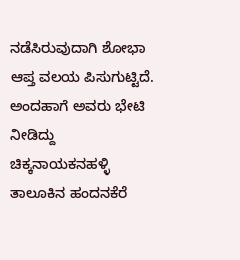ನಡೆಸಿರುವುದಾಗಿ ಶೋಭಾ ಆಪ್ತ ವಲಯ ಪಿಸುಗುಟ್ಟಿದೆ.
ಅಂದಹಾಗೆ ಅವರು ಭೇಟಿ ನೀಡಿದ್ದು ಚಿಕ್ಕನಾಯಕನಹಳ್ಳಿ ತಾಲೂಕಿನ ಹಂದನಕೆರೆ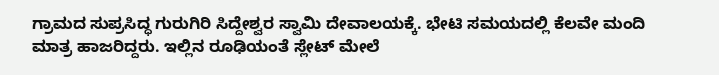ಗ್ರಾಮದ ಸುಪ್ರಸಿದ್ಧ ಗುರುಗಿರಿ ಸಿದ್ದೇಶ್ವರ ಸ್ವಾಮಿ ದೇವಾಲಯಕ್ಕೆ. ಭೇಟಿ ಸಮಯದಲ್ಲಿ ಕೆಲವೇ ಮಂದಿ ಮಾತ್ರ ಹಾಜರಿದ್ದರು. ಇಲ್ಲಿನ ರೂಢಿಯಂತೆ ಸ್ಲೇಟ್ ಮೇಲೆ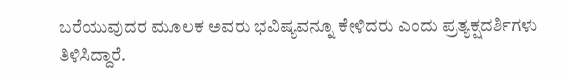ಬರೆಯುವುದರ ಮೂಲಕ ಅವರು ಭವಿಷ್ಯವನ್ನೂ ಕೇಳಿದರು ಎಂದು ಪ್ರತ್ಯಕ್ಷದರ್ಶಿಗಳು ತಿಳಿಸಿದ್ದಾರೆ.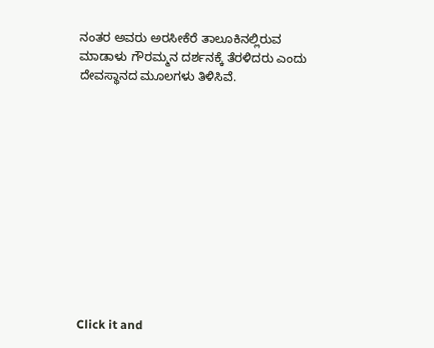ನಂತರ ಅವರು ಅರಸೀಕೆರೆ ತಾಲೂಕಿನಲ್ಲಿರುವ ಮಾಡಾಳು ಗೌರಮ್ಮನ ದರ್ಶನಕ್ಕೆ ತೆರಳಿದರು ಎಂದು ದೇವಸ್ಥಾನದ ಮೂಲಗಳು ತಿಳಿಸಿವೆ.












Click it and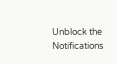Unblock the Notifications